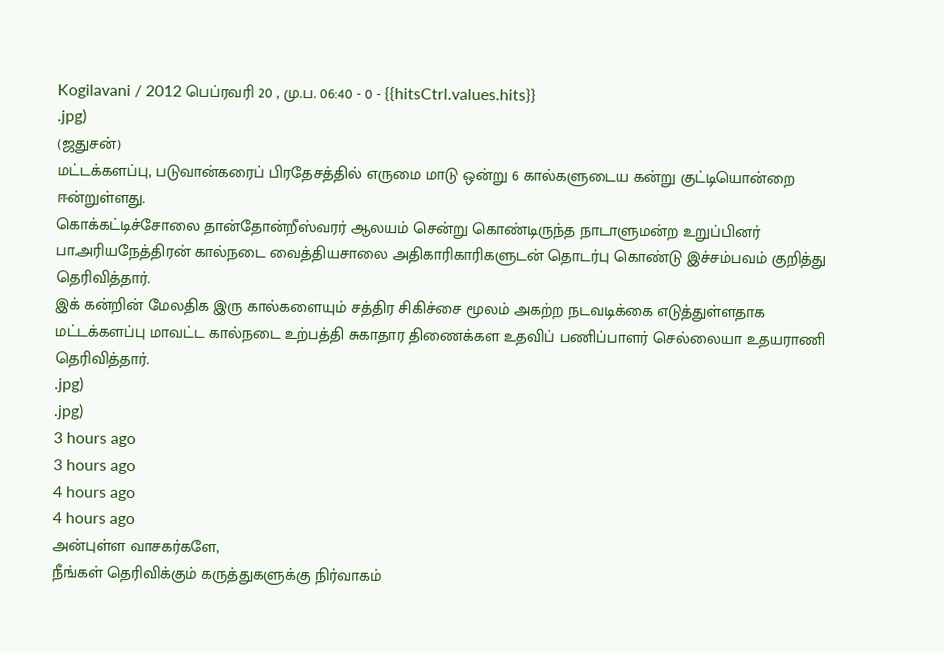Kogilavani / 2012 பெப்ரவரி 20 , மு.ப. 06:40 - 0 - {{hitsCtrl.values.hits}}
.jpg)
(ஜதுசன்)
மட்டக்களப்பு, படுவான்கரைப் பிரதேசத்தில் எருமை மாடு ஒன்று 6 கால்களுடைய கன்று குட்டியொன்றை ஈன்றுள்ளது.
கொக்கட்டிச்சோலை தான்தோன்றீஸ்வரர் ஆலயம் சென்று கொண்டிருந்த நாடாளுமன்ற உறுப்பினர் பா.அரியநேத்திரன் கால்நடை வைத்தியசாலை அதிகாரிகாரிகளுடன் தொடர்பு கொண்டு இச்சம்பவம் குறித்து தெரிவித்தார்.
இக் கன்றின் மேலதிக இரு கால்களையும் சத்திர சிகிச்சை மூலம் அகற்ற நடவடிக்கை எடுத்துள்ளதாக மட்டக்களப்பு மாவட்ட கால்நடை உற்பத்தி சுகாதார திணைக்கள உதவிப் பணிப்பாளர் செல்லையா உதயராணி தெரிவித்தார்.
.jpg)
.jpg)
3 hours ago
3 hours ago
4 hours ago
4 hours ago
அன்புள்ள வாசகர்களே,
நீங்கள் தெரிவிக்கும் கருத்துகளுக்கு நிர்வாகம்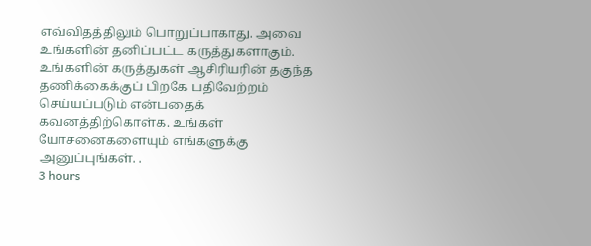எவ்விதத்திலும் பொறுப்பாகாது. அவை உங்களின் தனிப்பட்ட கருத்துகளாகும். உங்களின் கருத்துகள் ஆசிரியரின் தகுந்த தணிக்கைக்குப் பிறகே பதிவேற்றம் செய்யப்படும் என்பதைக் கவனத்திற்கொள்க. உங்கள் யோசனைகளையும் எங்களுக்கு அனுப்புங்கள். .
3 hours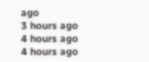ago
3 hours ago
4 hours ago
4 hours ago